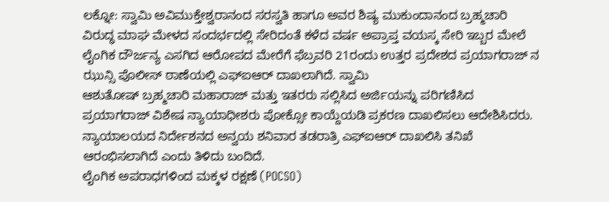ಲಕ್ನೋ: ಸ್ವಾಮಿ ಅವಿಮುಕ್ತೇಶ್ವರಾನಂದ ಸರಸ್ವತಿ ಹಾಗೂ ಅವರ ಶಿಷ್ಯ ಮುಕುಂದಾನಂದ ಬ್ರಹ್ಮಚಾರಿ ವಿರುದ್ಧ ಮಾಘ ಮೇಳದ ಸಂದರ್ಭದಲ್ಲಿ ಸೇರಿದಂತೆ ಕಳೆದ ವರ್ಷ ಅಪ್ರಾಪ್ತ ವಯಸ್ಕ ಸೇರಿ ಇಬ್ಬರ ಮೇಲೆ ಲೈಂಗಿಕ ದೌರ್ಜನ್ಯ ಎಸಗಿದ ಆರೋಪದ ಮೇರೆಗೆ ಫೆಬ್ರವರಿ 21ರಂದು ಉತ್ತರ ಪ್ರದೇಶದ ಪ್ರಯಾಗರಾಜ್ ನ ಝುನ್ಸಿ ಪೊಲೀಸ್ ಠಾಣೆಯಲ್ಲಿ ಎಫ್ಐಆರ್ ದಾಖಲಾಗಿದೆ. ಸ್ವಾಮಿ
ಆಶುತೋಷ್ ಬ್ರಹ್ಮಚಾರಿ ಮಹಾರಾಜ್ ಮತ್ತು ಇತರರು ಸಲ್ಲಿಸಿದ ಅರ್ಜಿಯನ್ನು ಪರಿಗಣಿಸಿದ ಪ್ರಯಾಗರಾಜ್ ವಿಶೇಷ ನ್ಯಾಯಾಧೀಶರು ಪೋಕ್ಸೋ ಕಾಯ್ದೆಯಡಿ ಪ್ರಕರಣ ದಾಖಲಿಸಲು ಆದೇಶಿಸಿದರು. ನ್ಯಾಯಾಲಯದ ನಿರ್ದೇಶನದ ಅನ್ವಯ ಶನಿವಾರ ತಡರಾತ್ರಿ ಎಫ್ಐಆರ್ ದಾಖಲಿಸಿ ತನಿಖೆ ಆರಂಭಿಸಲಾಗಿದೆ ಎಂದು ತಿಳಿದು ಬಂದಿದೆ.
ಲೈಂಗಿಕ ಅಪರಾಧಗಳಿಂದ ಮಕ್ಕಳ ರಕ್ಷಣೆ (POCSO)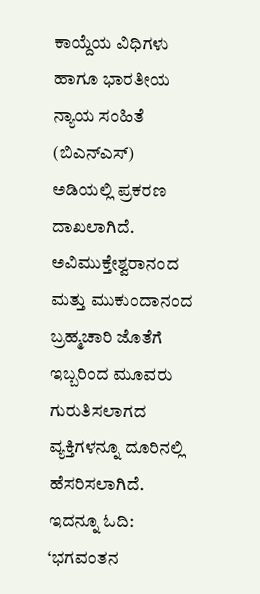ಕಾಯ್ದೆಯ ವಿಧಿಗಳು ಹಾಗೂ ಭಾರತೀಯ ನ್ಯಾಯ ಸಂಹಿತೆ (ಬಿಎನ್ಎಸ್) ಅಡಿಯಲ್ಲಿ ಪ್ರಕರಣ ದಾಖಲಾಗಿದೆ. ಅವಿಮುಕ್ತೇಶ್ವರಾನಂದ ಮತ್ತು ಮುಕುಂದಾನಂದ ಬ್ರಹ್ಮಚಾರಿ ಜೊತೆಗೆ ಇಬ್ಬರಿಂದ ಮೂವರು ಗುರುತಿಸಲಾಗದ ವ್ಯಕ್ತಿಗಳನ್ನೂ ದೂರಿನಲ್ಲಿ ಹೆಸರಿಸಲಾಗಿದೆ.
ಇದನ್ನೂ ಓದಿ: ‘ಭಗವಂತನ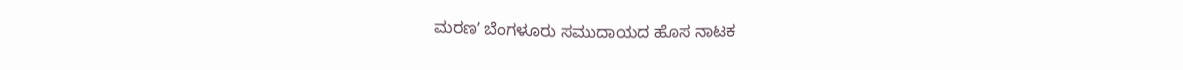ಮರಣʼ ಬೆಂಗಳೂರು ಸಮುದಾಯದ ಹೊಸ ನಾಟಕ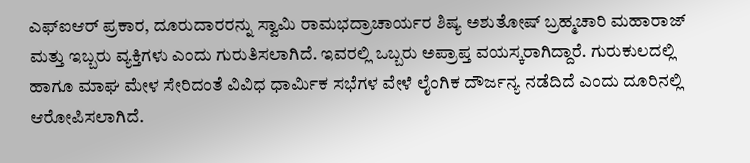ಎಫ್ಐಆರ್ ಪ್ರಕಾರ, ದೂರುದಾರರನ್ನು ಸ್ವಾಮಿ ರಾಮಭದ್ರಾಚಾರ್ಯರ ಶಿಷ್ಯ ಅಶುತೋಷ್ ಬ್ರಹ್ಮಚಾರಿ ಮಹಾರಾಜ್ ಮತ್ತು ಇಬ್ಬರು ವ್ಯಕ್ತಿಗಳು ಎಂದು ಗುರುತಿಸಲಾಗಿದೆ. ಇವರಲ್ಲಿ ಒಬ್ಬರು ಅಪ್ರಾಪ್ತ ವಯಸ್ಕರಾಗಿದ್ದಾರೆ. ಗುರುಕುಲದಲ್ಲಿ ಹಾಗೂ ಮಾಘ ಮೇಳ ಸೇರಿದಂತೆ ವಿವಿಧ ಧಾರ್ಮಿಕ ಸಭೆಗಳ ವೇಳೆ ಲೈಂಗಿಕ ದೌರ್ಜನ್ಯ ನಡೆದಿದೆ ಎಂದು ದೂರಿನಲ್ಲಿ ಆರೋಪಿಸಲಾಗಿದೆ.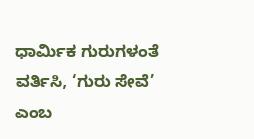ಧಾರ್ಮಿಕ ಗುರುಗಳಂತೆ ವರ್ತಿಸಿ, ‘ಗುರು ಸೇವೆ’ ಎಂಬ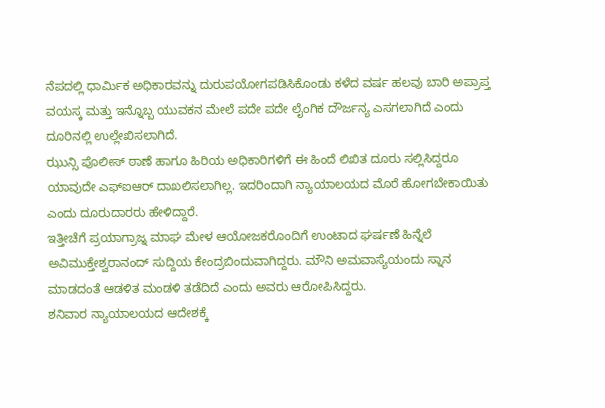ನೆಪದಲ್ಲಿ ಧಾರ್ಮಿಕ ಅಧಿಕಾರವನ್ನು ದುರುಪಯೋಗಪಡಿಸಿಕೊಂಡು ಕಳೆದ ವರ್ಷ ಹಲವು ಬಾರಿ ಅಪ್ರಾಪ್ತ ವಯಸ್ಕ ಮತ್ತು ಇನ್ನೊಬ್ಬ ಯುವಕನ ಮೇಲೆ ಪದೇ ಪದೇ ಲೈಂಗಿಕ ದೌರ್ಜನ್ಯ ಎಸಗಲಾಗಿದೆ ಎಂದು ದೂರಿನಲ್ಲಿ ಉಲ್ಲೇಖಿಸಲಾಗಿದೆ.
ಝುನ್ಸಿ ಪೊಲೀಸ್ ಠಾಣೆ ಹಾಗೂ ಹಿರಿಯ ಅಧಿಕಾರಿಗಳಿಗೆ ಈ ಹಿಂದೆ ಲಿಖಿತ ದೂರು ಸಲ್ಲಿಸಿದ್ದರೂ ಯಾವುದೇ ಎಫ್ಐಆರ್ ದಾಖಲಿಸಲಾಗಿಲ್ಲ. ಇದರಿಂದಾಗಿ ನ್ಯಾಯಾಲಯದ ಮೊರೆ ಹೋಗಬೇಕಾಯಿತು ಎಂದು ದೂರುದಾರರು ಹೇಳಿದ್ದಾರೆ.
ಇತ್ತೀಚೆಗೆ ಪ್ರಯಾಗ್ರಾಜ್ನ ಮಾಘ ಮೇಳ ಆಯೋಜಕರೊಂದಿಗೆ ಉಂಟಾದ ಘರ್ಷಣೆ ಹಿನ್ನೆಲೆ ಅವಿಮುಕ್ತೇಶ್ವರಾನಂದ್ ಸುದ್ದಿಯ ಕೇಂದ್ರಬಿಂದುವಾಗಿದ್ದರು. ಮೌನಿ ಅಮವಾಸ್ಯೆಯಂದು ಸ್ನಾನ ಮಾಡದಂತೆ ಆಡಳಿತ ಮಂಡಳಿ ತಡೆದಿದೆ ಎಂದು ಅವರು ಆರೋಪಿಸಿದ್ದರು.
ಶನಿವಾರ ನ್ಯಾಯಾಲಯದ ಆದೇಶಕ್ಕೆ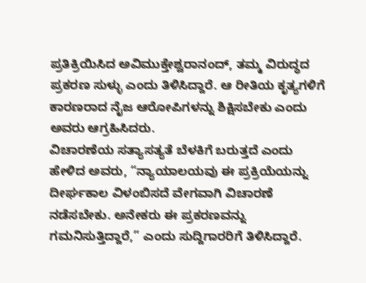ಪ್ರತಿಕ್ರಿಯಿಸಿದ ಅವಿಮುಕ್ತೇಶ್ವರಾನಂದ್, ತಮ್ಮ ವಿರುದ್ಧದ ಪ್ರಕರಣ ಸುಳ್ಳು ಎಂದು ತಿಳಿಸಿದ್ದಾರೆ. ಆ ರೀತಿಯ ಕೃತ್ಯಗಳಿಗೆ ಕಾರಣರಾದ ನೈಜ ಆರೋಪಿಗಳನ್ನು ಶಿಕ್ಷಿಸಬೇಕು ಎಂದು ಅವರು ಆಗ್ರಹಿಸಿದರು.
ವಿಚಾರಣೆಯ ಸತ್ಯಾಸತ್ಯತೆ ಬೆಳಕಿಗೆ ಬರುತ್ತದೆ ಎಂದು ಹೇಳಿದ ಅವರು, “ನ್ಯಾಯಾಲಯವು ಈ ಪ್ರಕ್ರಿಯೆಯನ್ನು ದೀರ್ಘಕಾಲ ವಿಳಂಬಿಸದೆ ವೇಗವಾಗಿ ವಿಚಾರಣೆ ನಡೆಸಬೇಕು. ಅನೇಕರು ಈ ಪ್ರಕರಣವನ್ನು ಗಮನಿಸುತ್ತಿದ್ದಾರೆ,” ಎಂದು ಸುದ್ದಿಗಾರರಿಗೆ ತಿಳಿಸಿದ್ದಾರೆ.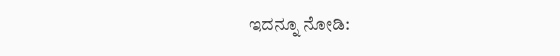ಇದನ್ನೂ ನೋಡಿ: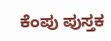ಕೆಂಪು ಪುಸ್ತಕ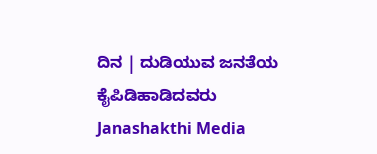ದಿನ | ದುಡಿಯುವ ಜನತೆಯ ಕೈಪಿಡಿಹಾಡಿದವರು Janashakthi Media